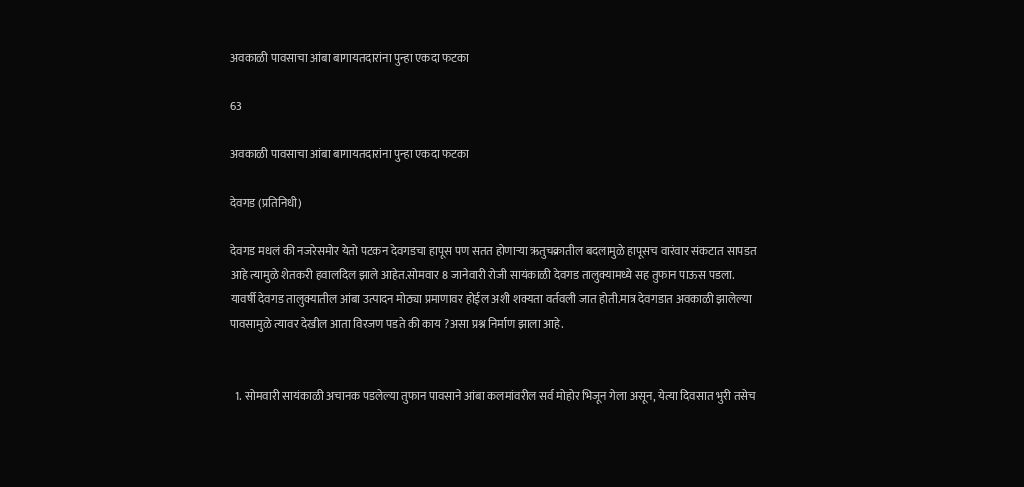अवकाळी पावसाचा आंबा बागायतदारांना पुन्हा एकदा फटका

63

अवकाळी पावसाचा आंबा बागायतदारांना पुन्हा एकदा फटका

देवगड (प्रतिनिधी)

देवगड मधलं की नजरेसमोर येतो पटकन देवगडचा हापूस पण सतत होणाऱ्या ऋतुचक्रातील बदलामुळे हापूसच वारंवार संकटात सापडत आहे त्यामुळे शेतकरी हवालदिल झाले आहेत.सोमवार 8 जानेवारी रोजी सायंकाळी देवगड तालुक्यामध्ये सह तुफान पाऊस पडला. यावर्षी देवगड तालुक्यातील आंबा उत्पादन मोठ्या प्रमाणावर होईल अशी शक्यता वर्तवली जात होती.मात्र देवगडात अवकाळी झालेल्या पावसामुळे त्यावर देखील आता विरजण पडते की काय ?असा प्रश्न निर्माण झाला आहे.


  1. सोमवारी सायंकाळी अचानक पडलेल्या तुफान पावसाने आंबा कलमांवरील सर्व मोहोर भिजून गेला असून, येत्या दिवसात भुरी तसेच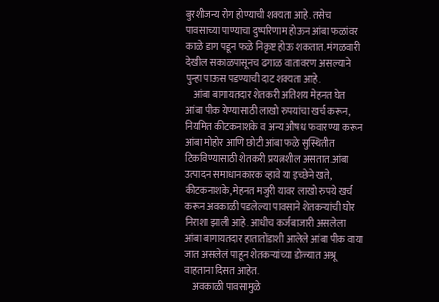बुरशीजन्य रोग होण्याची शक्यता आहे. तसेच पावसाच्या पाण्याचा दुष्परिणाम होऊन आंबा फळांवर काळे डाग पडून फळे निकृष्ट होऊ शकतात. मंगळवारी देखील सकाळपासूनच ढगाळ वातावरण असल्याने पुन्हा पाऊस पडण्याची दाट शक्यता आहे.
    आंबा बागायतदार शेतकरी अतिशय मेहनत घेत आंबा पीक येण्यासाठी लाखो रुपयांचा खर्च करून, नियमित कीटकनाशके व अन्य औषध फवारण्या करून आंबा मोहोर आणि छोटी आंबा फळे सुस्थितीत टिकविण्यासाठी शेतकरी प्रयत्नशील असतात.आंबा उत्पादन समाधानकारक व्हावे या इच्छेने खते, कीटकनाशके, मेहनत मजुरी यावर लाखो रुपये खर्च करून अवकाळी पडलेल्या पावसाने शेतकऱ्यांची घोर निराशा झाली आहे. आधीच कर्जबाजारी असलेला आंबा बागायतदार हातातोंडाशी आलेले आंबा पीक वाया जात असलेलं पाहून शेतकऱ्यांच्या डोळ्यात अश्रू वाहताना दिसत आहेत.
    अवकाळी पावसामुळे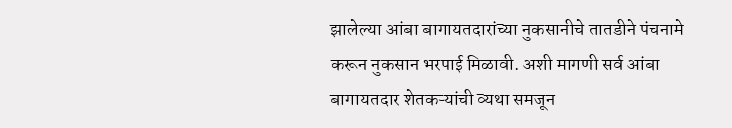झालेल्या आंबा बागायतदारांच्या नुकसानीचे तातडीने पंचनामे करून नुकसान भरपाई मिळावी. अशी मागणी सर्व आंबा बागायतदार शेतकऱ्यांची व्यथा समजून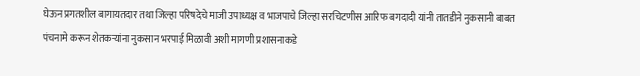घेऊन प्रगतशील बागायतदार तथा जिल्हा परिषदेचे माजी उपाध्यक्ष व भाजपाचे जिल्हा सरचिटणीस आरिफ बगदादी यांनी तातडीने नुकसानी बाबत पंचनामे करून शेतकऱ्यांना नुकसान भरपाई मिळावी अशी मागणी प्रशासनाकडे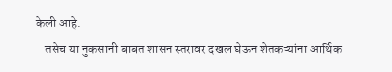केली आहे.
    तसेच या नुकसानी बाबत शासन स्तरावर दखल घेऊन शेतकऱ्यांना आर्थिक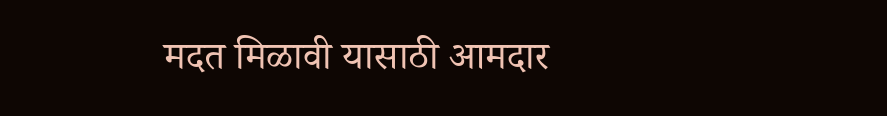मदत मिळावी यासाठी आमदार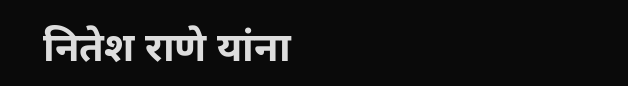नितेश राणे यांना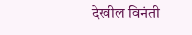देखील विनंती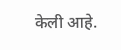केली आहे.